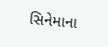સિનેમાના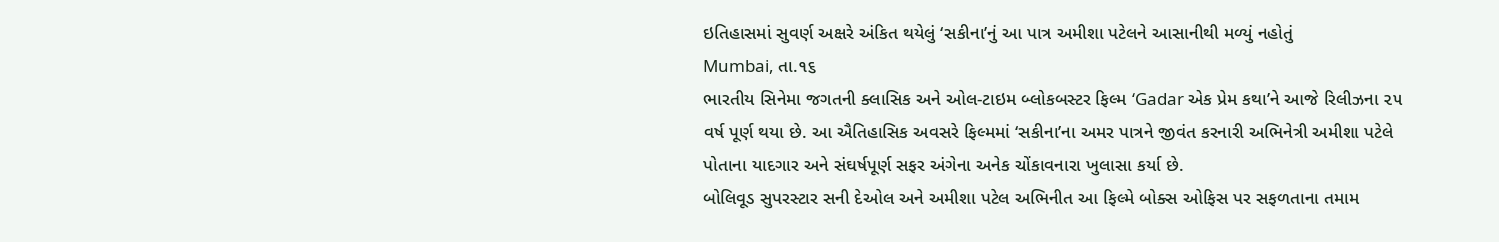ઇતિહાસમાં સુવર્ણ અક્ષરે અંકિત થયેલું ‘સકીના’નું આ પાત્ર અમીશા પટેલને આસાનીથી મળ્યું નહોતું
Mumbai, તા.૧૬
ભારતીય સિનેમા જગતની ક્લાસિક અને ઓલ-ટાઇમ બ્લોકબસ્ટર ફિલ્મ ‘Gadar એક પ્રેમ કથા’ને આજે રિલીઝના ૨૫ વર્ષ પૂર્ણ થયા છે. આ ઐતિહાસિક અવસરે ફિલ્મમાં ‘સકીના’ના અમર પાત્રને જીવંત કરનારી અભિનેત્રી અમીશા પટેલે પોતાના યાદગાર અને સંઘર્ષપૂર્ણ સફર અંગેના અનેક ચોંકાવનારા ખુલાસા કર્યા છે.
બોલિવૂડ સુપરસ્ટાર સની દેઓલ અને અમીશા પટેલ અભિનીત આ ફિલ્મે બોક્સ ઓફિસ પર સફળતાના તમામ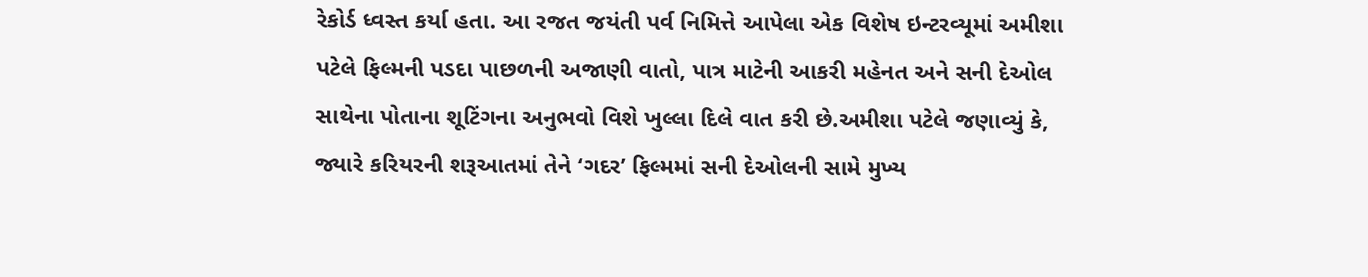રેકોર્ડ ધ્વસ્ત કર્યા હતા. આ રજત જયંતી પર્વ નિમિત્તે આપેલા એક વિશેષ ઇન્ટરવ્યૂમાં અમીશા પટેલે ફિલ્મની પડદા પાછળની અજાણી વાતો, પાત્ર માટેની આકરી મહેનત અને સની દેઓલ સાથેના પોતાના શૂટિંગના અનુભવો વિશે ખુલ્લા દિલે વાત કરી છે.અમીશા પટેલે જણાવ્યું કે, જ્યારે કરિયરની શરૂઆતમાં તેને ‘ગદર’ ફિલ્મમાં સની દેઓલની સામે મુખ્ય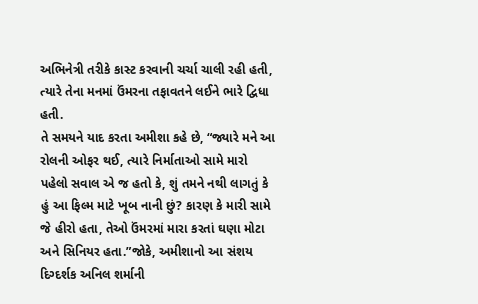અભિનેત્રી તરીકે કાસ્ટ કરવાની ચર્ચા ચાલી રહી હતી, ત્યારે તેના મનમાં ઉંમરના તફાવતને લઈને ભારે દ્વિધા હતી.
તે સમયને યાદ કરતા અમીશા કહે છે, “જ્યારે મને આ રોલની ઓફર થઈ, ત્યારે નિર્માતાઓ સામે મારો પહેલો સવાલ એ જ હતો કે, શું તમને નથી લાગતું કે હું આ ફિલ્મ માટે ખૂબ નાની છું? કારણ કે મારી સામે જે હીરો હતા, તેઓ ઉંમરમાં મારા કરતાં ઘણા મોટા અને સિનિયર હતા.”જોકે, અમીશાનો આ સંશય દિગ્દર્શક અનિલ શર્માની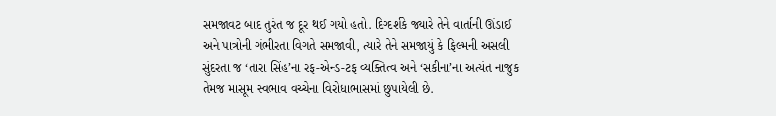સમજાવટ બાદ તુરંત જ દૂર થઈ ગયો હતો. દિગ્દર્શકે જ્યારે તેને વાર્તાની ઊંડાઈ અને પાત્રોની ગંભીરતા વિગતે સમજાવી, ત્યારે તેને સમજાયું કે ફિલ્મની અસલી સુંદરતા જ ‘તારા સિંહ’ના રફ-એન્ડ-ટફ વ્યક્તિત્વ અને ‘સકીના’ના અત્યંત નાજુક તેમજ માસૂમ સ્વભાવ વચ્ચેના વિરોધાભાસમાં છુપાયેલી છે.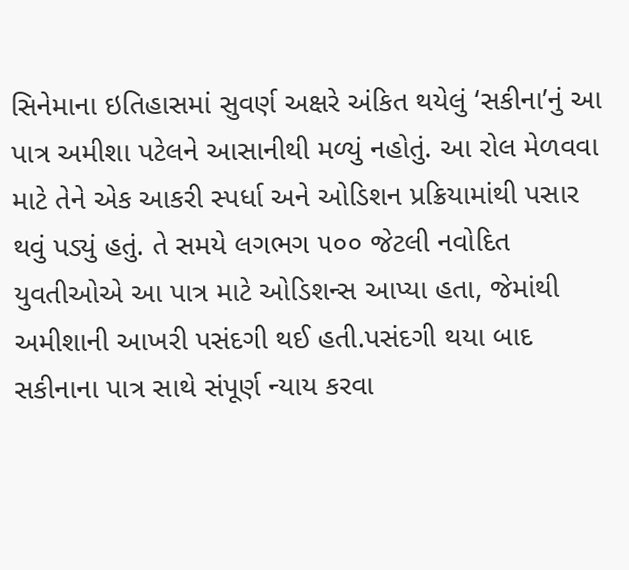સિનેમાના ઇતિહાસમાં સુવર્ણ અક્ષરે અંકિત થયેલું ‘સકીના’નું આ પાત્ર અમીશા પટેલને આસાનીથી મળ્યું નહોતું. આ રોલ મેળવવા માટે તેને એક આકરી સ્પર્ધા અને ઓડિશન પ્રક્રિયામાંથી પસાર થવું પડ્યું હતું. તે સમયે લગભગ ૫૦૦ જેટલી નવોદિત યુવતીઓએ આ પાત્ર માટે ઓડિશન્સ આપ્યા હતા, જેમાંથી અમીશાની આખરી પસંદગી થઈ હતી.પસંદગી થયા બાદ સકીનાના પાત્ર સાથે સંપૂર્ણ ન્યાય કરવા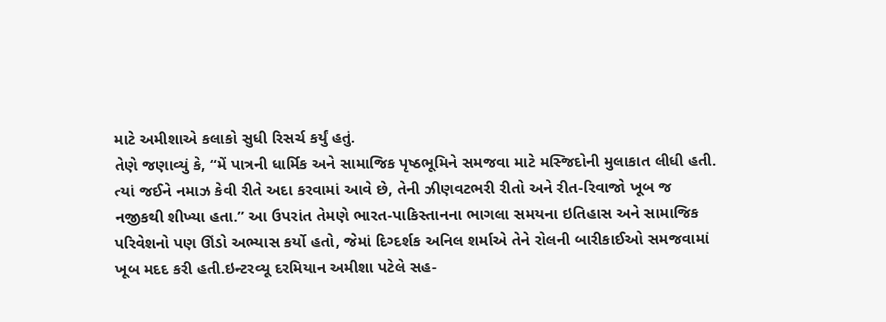માટે અમીશાએ કલાકો સુધી રિસર્ચ કર્યું હતું.
તેણે જણાવ્યું કે, “મેં પાત્રની ધાર્મિક અને સામાજિક પૃષ્ઠભૂમિને સમજવા માટે મસ્જિદોની મુલાકાત લીધી હતી. ત્યાં જઈને નમાઝ કેવી રીતે અદા કરવામાં આવે છે, તેની ઝીણવટભરી રીતો અને રીત-રિવાજો ખૂબ જ નજીકથી શીખ્યા હતા.” આ ઉપરાંત તેમણે ભારત-પાકિસ્તાનના ભાગલા સમયના ઇતિહાસ અને સામાજિક પરિવેશનો પણ ઊંડો અભ્યાસ કર્યો હતો, જેમાં દિગ્દર્શક અનિલ શર્માએ તેને રોલની બારીકાઈઓ સમજવામાં ખૂબ મદદ કરી હતી.ઇન્ટરવ્યૂ દરમિયાન અમીશા પટેલે સહ-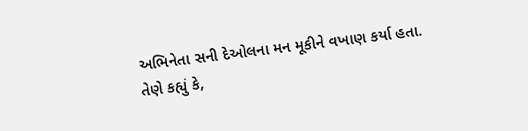અભિનેતા સની દેઓલના મન મૂકીને વખાણ કર્યા હતા.
તેણે કહ્યું કે,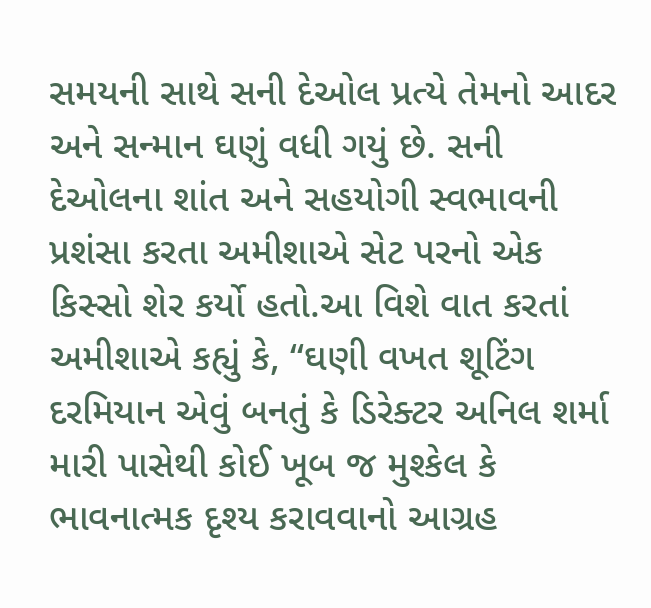સમયની સાથે સની દેઓલ પ્રત્યે તેમનો આદર અને સન્માન ઘણું વધી ગયું છે. સની દેઓલના શાંત અને સહયોગી સ્વભાવની પ્રશંસા કરતા અમીશાએ સેટ પરનો એક કિસ્સો શેર કર્યો હતો.આ વિશે વાત કરતાં અમીશાએ કહ્યું કે, “ઘણી વખત શૂટિંગ દરમિયાન એવું બનતું કે ડિરેક્ટર અનિલ શર્મા મારી પાસેથી કોઈ ખૂબ જ મુશ્કેલ કે ભાવનાત્મક દૃશ્ય કરાવવાનો આગ્રહ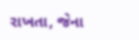રાખતા, જેના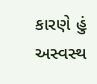કારણે હું અસ્વસ્થ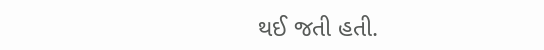થઈ જતી હતી.